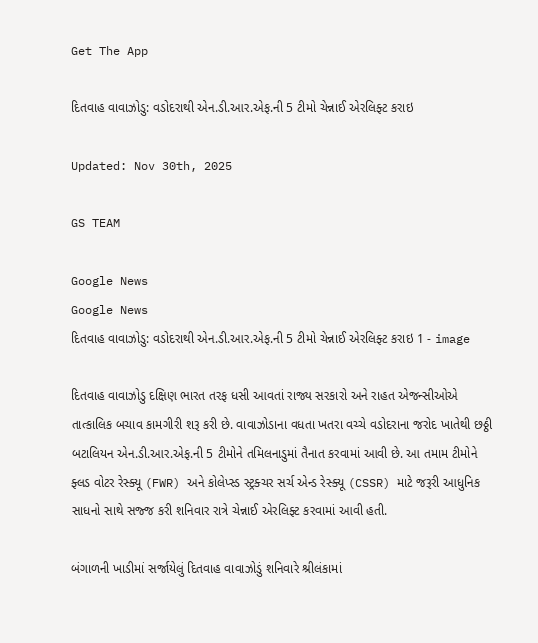Get The App

દિતવાહ વાવાઝોડુ: વડોદરાથી એન.ડી.આર.એફ.ની 5 ટીમો ચેન્નાઈ એરલિફ્ટ કરાઇ

Updated: Nov 30th, 2025

GS TEAM

Google News
Google News
દિતવાહ વાવાઝોડુ: વડોદરાથી એન.ડી.આર.એફ.ની 5 ટીમો ચેન્નાઈ એરલિફ્ટ કરાઇ 1 - image

દિતવાહ વાવાઝોડુ દક્ષિણ ભારત તરફ ધસી આવતાં રાજ્ય સરકારો અને રાહત એજન્સીઓએ તાત્કાલિક બચાવ કામગીરી શરૂ કરી છે. વાવાઝોડાના વધતા ખતરા વચ્ચે વડોદરાના જરોદ ખાતેથી છઠ્ઠી બટાલિયન એન.ડી.આર.એફ.ની 5 ટીમોને તમિલનાડુમાં તૈનાત કરવામાં આવી છે. આ તમામ ટીમોને ફ્લડ વોટર રેસ્ક્યૂ (FWR) અને કોલેપ્સ્ડ સ્ટ્રક્ચર સર્ચ એન્ડ રેસ્ક્યૂ (CSSR) માટે જરૂરી આધુનિક સાધનો સાથે સજ્જ કરી શનિવાર રાત્રે ચેન્નાઈ એરલિફ્ટ કરવામાં આવી હતી.

બંગાળની ખાડીમાં સર્જાયેલું દિતવાહ વાવાઝોડું શનિવારે શ્રીલંકામાં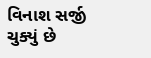વિનાશ સર્જી ચુક્યું છે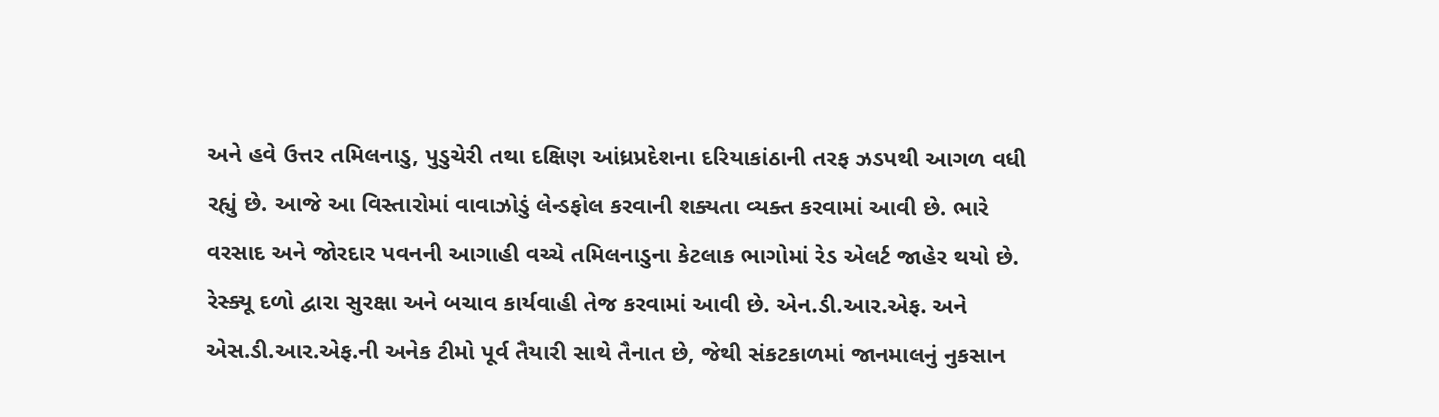અને હવે ઉત્તર તમિલનાડુ, પુડુચેરી તથા દક્ષિણ આંધ્રપ્રદેશના દરિયાકાંઠાની તરફ ઝડપથી આગળ વધી રહ્યું છે. આજે આ વિસ્તારોમાં વાવાઝોડું લેન્ડફોલ કરવાની શક્યતા વ્યક્ત કરવામાં આવી છે. ભારે વરસાદ અને જોરદાર પવનની આગાહી વચ્ચે તમિલનાડુના કેટલાક ભાગોમાં રેડ એલર્ટ જાહેર થયો છે. રેસ્ક્યૂ દળો દ્વારા સુરક્ષા અને બચાવ કાર્યવાહી તેજ કરવામાં આવી છે. એન.ડી.આર.એફ. અને એસ.ડી.આર.એફ.ની અનેક ટીમો પૂર્વ તૈયારી સાથે તૈનાત છે, જેથી સંકટકાળમાં જાનમાલનું નુકસાન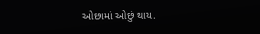ઓછામાં ઓછું થાય.